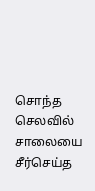சொந்த செலவில் சாலையை சீர்செய்த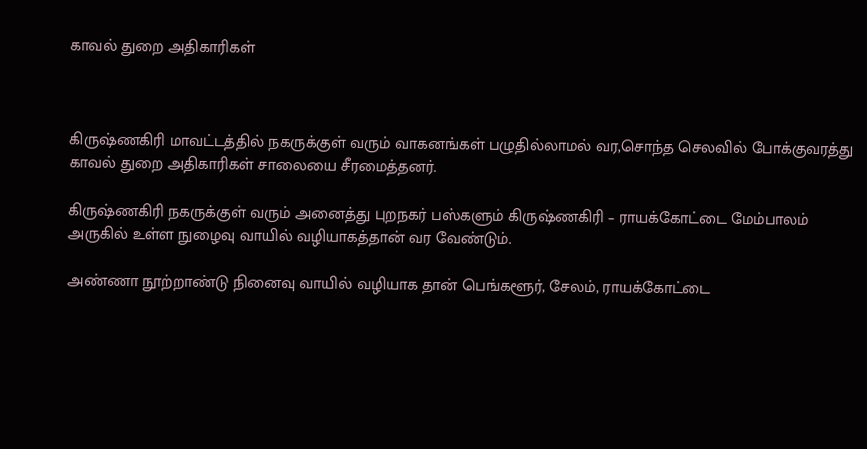காவல் துறை அதிகாரிகள்



கிருஷ்ணகிரி மாவட்டத்தில் நகருக்குள் வரும் வாகனங்கள் பழுதில்லாமல் வர,சொந்த செலவில் போக்குவரத்து காவல் துறை அதிகாரிகள் சாலையை சீரமைத்தனர்.

கிருஷ்ணகிரி நகருக்குள் வரும் அனைத்து புறநகர் பஸ்களும் கிருஷ்ணகிரி – ராயக்கோட்டை மேம்பாலம் அருகில் உள்ள நுழைவு வாயில் வழியாகத்தான் வர வேண்டும்.

அண்ணா நூற்றாண்டு நினைவு வாயில் வழியாக தான் பெங்களூர், சேலம், ராயக்கோட்டை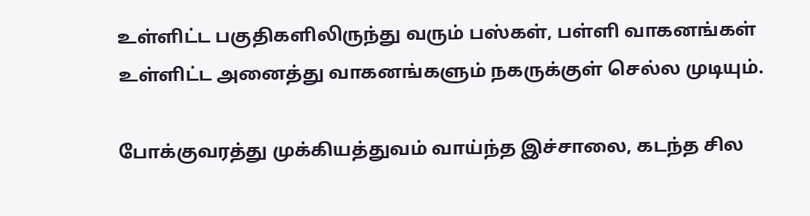உள்ளிட்ட பகுதிகளிலிருந்து வரும் பஸ்கள், பள்ளி வாகனங்கள் உள்ளிட்ட அனைத்து வாகனங்களும் நகருக்குள் செல்ல முடியும்.

போக்குவரத்து முக்கியத்துவம் வாய்ந்த இச்சாலை, கடந்த சில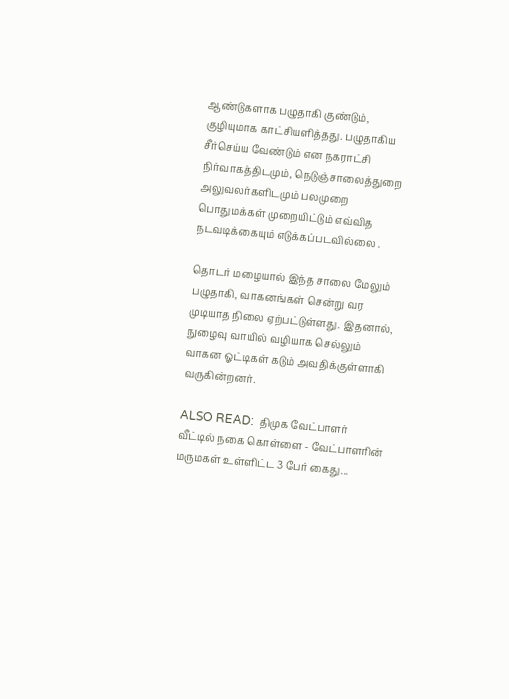ஆண்டுகளாக பழுதாகி குண்டும், குழியுமாக காட்சியளித்தது. பழுதாகிய சீர்செய்ய வேண்டும் என நகராட்சி நிர்வாகத்திடமும், நெடுஞ்சாலைத்துறை அலுவலர்களிடமும் பலமுறை பொதுமக்கள் முறையிட்டும் எவ்வித நடவடிக்கையும் எடுக்கப்படவில்லை .

தொடர் மழையால் இந்த சாலை மேலும் பழுதாகி, வாகனங்கள் சென்று வர முடியாத நிலை ஏற்பட்டுள்ளது. இதனால், நுழைவு வாயில் வழியாக செல்லும் வாகன ஓட்டிகள் கடும் அவதிக்குள்ளாகி வருகின்றனர்.

ALSO READ:  திமுக வேட்பாளர் வீட்டில் நகை கொள்ளை - வேட்பாளரின் மருமகள் உள்ளிட்ட 3 பேர் கைது...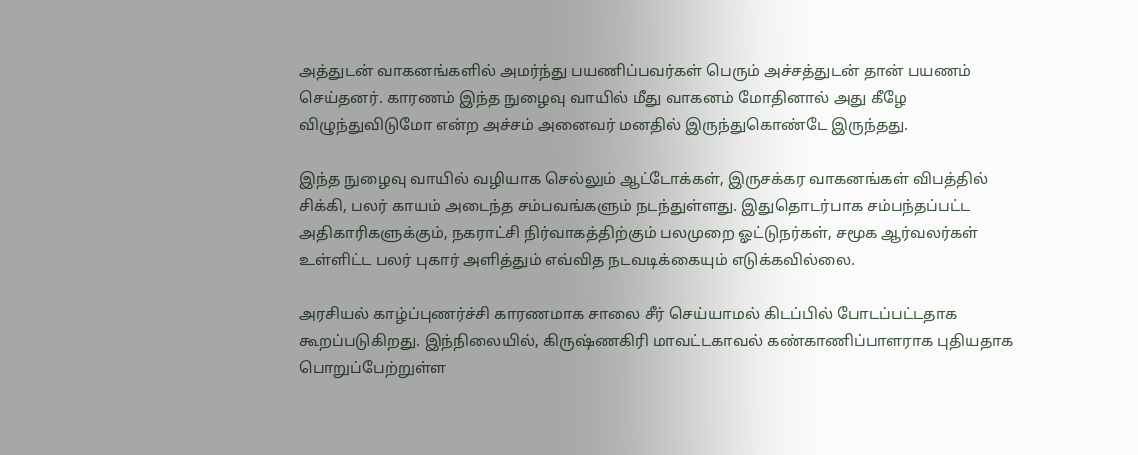அத்துடன் வாகனங்களில் அமர்ந்து பயணிப்பவர்கள் பெரும் அச்சத்துடன் தான் பயணம் செய்தனர். காரணம் இந்த நுழைவு வாயில் மீது வாகனம் மோதினால் அது கீழே விழுந்துவிடுமோ என்ற அச்சம் அனைவர் மனதில் இருந்துகொண்டே இருந்தது.

இந்த நுழைவு வாயில் வழியாக செல்லும் ஆட்டோக்கள், இருசக்கர வாகனங்கள் விபத்தில் சிக்கி, பலர் காயம் அடைந்த சம்பவங்களும் நடந்துள்ளது. இதுதொடர்பாக சம்பந்தப்பட்ட அதிகாரிகளுக்கும், நகராட்சி நிர்வாகத்திற்கும் பலமுறை ஓட்டுநர்கள், சமூக ஆர்வலர்கள் உள்ளிட்ட பலர் புகார் அளித்தும் எவ்வித நடவடிக்கையும் எடுக்கவில்லை.

அரசியல் காழ்ப்புணர்ச்சி காரணமாக சாலை சீர் செய்யாமல் கிடப்பில் போடப்பட்டதாக கூறப்படுகிறது. இந்நிலையில், கிருஷ்ணகிரி மாவட்டகாவல் கண்காணிப்பாளராக புதியதாக பொறுப்பேற்றுள்ள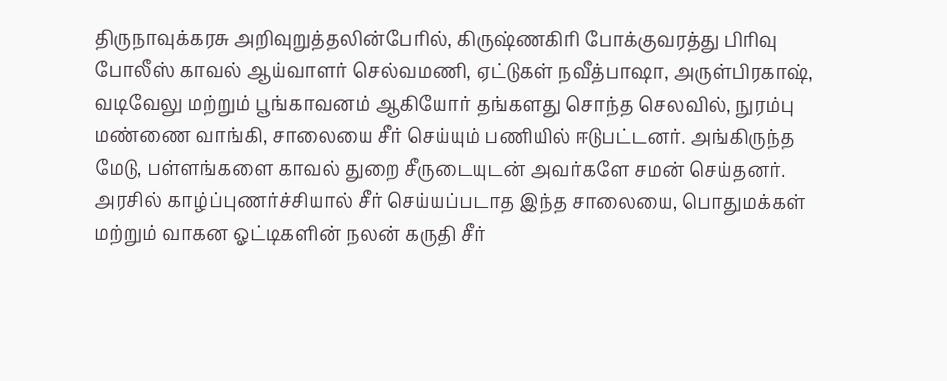திருநாவுக்கரசு அறிவுறுத்தலின்பேரில், கிருஷ்ணகிரி போக்குவரத்து பிரிவு போலீஸ் காவல் ஆய்வாளர் செல்வமணி, ஏட்டுகள் நவீத்பாஷா, அருள்பிரகாஷ், வடிவேலு மற்றும் பூங்காவனம் ஆகியோர் தங்களது சொந்த செலவில், நுரம்பு மண்ணை வாங்கி, சாலையை சீர் செய்யும் பணியில் ஈடுபட்டனர். அங்கிருந்த மேடு, பள்ளங்களை காவல் துறை சீருடையுடன் அவர்களே சமன் செய்தனர். அரசில் காழ்ப்புணர்ச்சியால் சீர் செய்யப்படாத இந்த சாலையை, பொதுமக்கள் மற்றும் வாகன ஓட்டிகளின் நலன் கருதி சீர்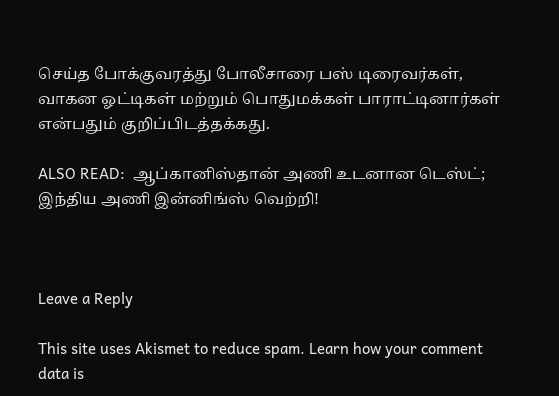செய்த போக்குவரத்து போலீசாரை பஸ் டிரைவர்கள், வாகன ஓட்டிகள் மற்றும் பொதுமக்கள் பாராட்டினார்கள் என்பதும் குறிப்பிடத்தக்கது.

ALSO READ:  ஆப்கானிஸ்தான் அணி உடனான டெஸ்ட்; இந்திய அணி இன்னிங்ஸ் வெற்றி!



Leave a Reply

This site uses Akismet to reduce spam. Learn how your comment data is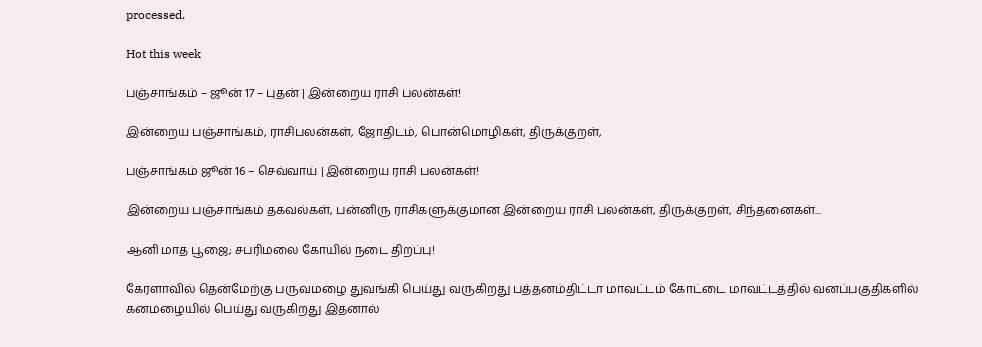processed.

Hot this week

பஞ்சாங்கம் – ஜூன் 17 – புதன் | இன்றைய ராசி பலன்கள்!

இன்றைய பஞ்சாங்கம், ராசிபலன்கள், ஜோதிடம், பொன்மொழிகள், திருக்குறள்,

பஞ்சாங்கம் ஜூன் 16 – செவ்வாய் | இன்றைய ராசி பலன்கள்!

இன்றைய பஞ்சாங்கம் தகவல்கள், பன்னிரு ராசிகளுக்குமான இன்றைய ராசி பலன்கள், திருக்குறள், சிந்தனைகள்...

ஆனி மாத பூஜை; சபரிமலை கோயில் நடை திறப்பு!

கேரளாவில் தென்மேற்கு பருவமழை துவங்கி பெய்து வருகிறது பத்தனம்திட்டா மாவட்டம் கோட்டை மாவட்டத்தில் வனப்பகுதிகளில் கனமழையில் பெய்து வருகிறது இதனால்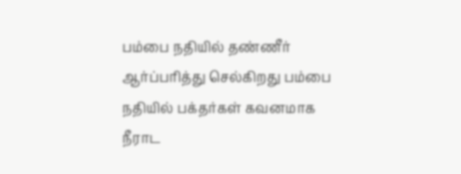பம்பை நதியில் தண்ணீர் ஆர்ப்பரித்து செல்கிறது பம்பை நதியில் பக்தர்கள் கவனமாக நீராட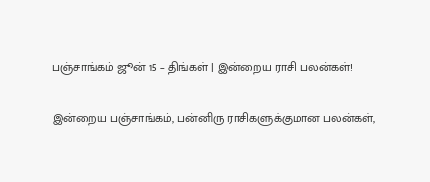பஞ்சாங்கம் ஜூன் 15 – திங்கள் | இன்றைய ராசி பலன்கள்!

இன்றைய பஞ்சாங்கம், பன்னிரு ராசிகளுக்குமான பலன்கள்,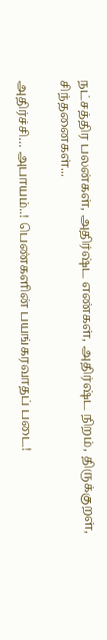நட்சத்திர பலன்கள், அதிர்ஷ்ட எண்கள், அதிர்ஷ்ட நிறம், திருக்குறள், சிந்தனைகள்...

அதிர்ச்சி… அபாயம்..! பெண்களின் பயங்கரவாதப் படை!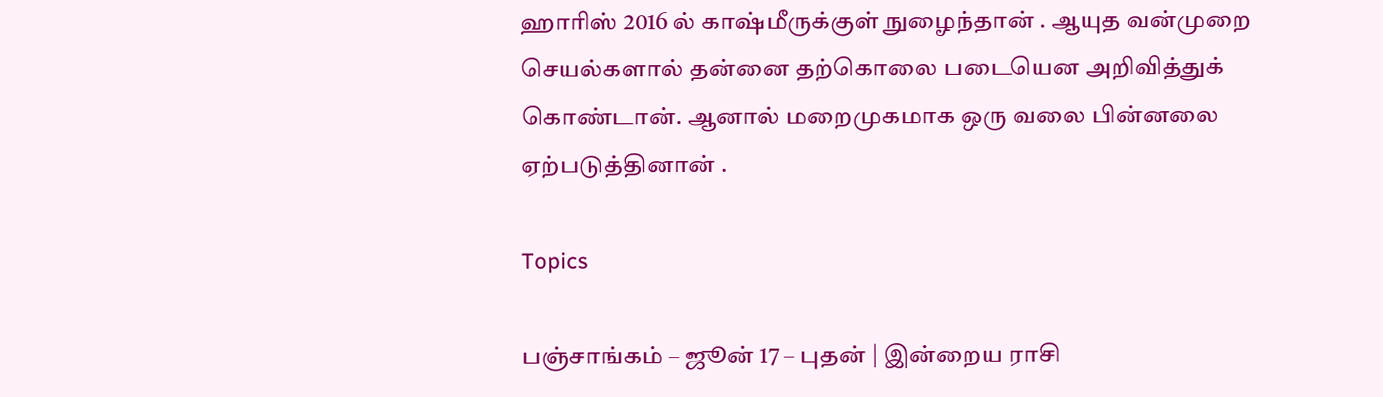ஹாரிஸ் 2016 ல் காஷ்மீருக்குள் நுழைந்தான் . ஆயுத வன்முறை செயல்களால் தன்னை தற்கொலை படையென அறிவித்துக் கொண்டான். ஆனால் மறைமுகமாக ஒரு வலை பின்னலை ஏற்படுத்தினான் .

Topics

பஞ்சாங்கம் – ஜூன் 17 – புதன் | இன்றைய ராசி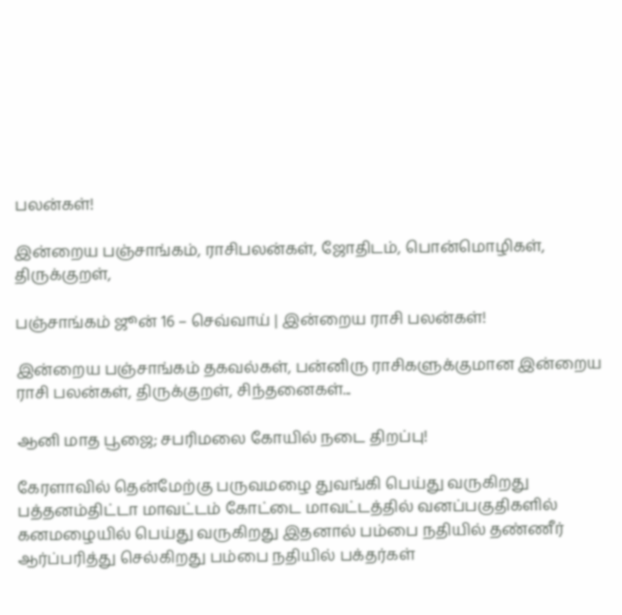பலன்கள்!

இன்றைய பஞ்சாங்கம், ராசிபலன்கள், ஜோதிடம், பொன்மொழிகள், திருக்குறள்,

பஞ்சாங்கம் ஜூன் 16 – செவ்வாய் | இன்றைய ராசி பலன்கள்!

இன்றைய பஞ்சாங்கம் தகவல்கள், பன்னிரு ராசிகளுக்குமான இன்றைய ராசி பலன்கள், திருக்குறள், சிந்தனைகள்...

ஆனி மாத பூஜை; சபரிமலை கோயில் நடை திறப்பு!

கேரளாவில் தென்மேற்கு பருவமழை துவங்கி பெய்து வருகிறது பத்தனம்திட்டா மாவட்டம் கோட்டை மாவட்டத்தில் வனப்பகுதிகளில் கனமழையில் பெய்து வருகிறது இதனால் பம்பை நதியில் தண்ணீர் ஆர்ப்பரித்து செல்கிறது பம்பை நதியில் பக்தர்கள்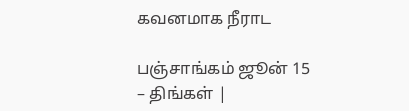கவனமாக நீராட

பஞ்சாங்கம் ஜூன் 15 – திங்கள் |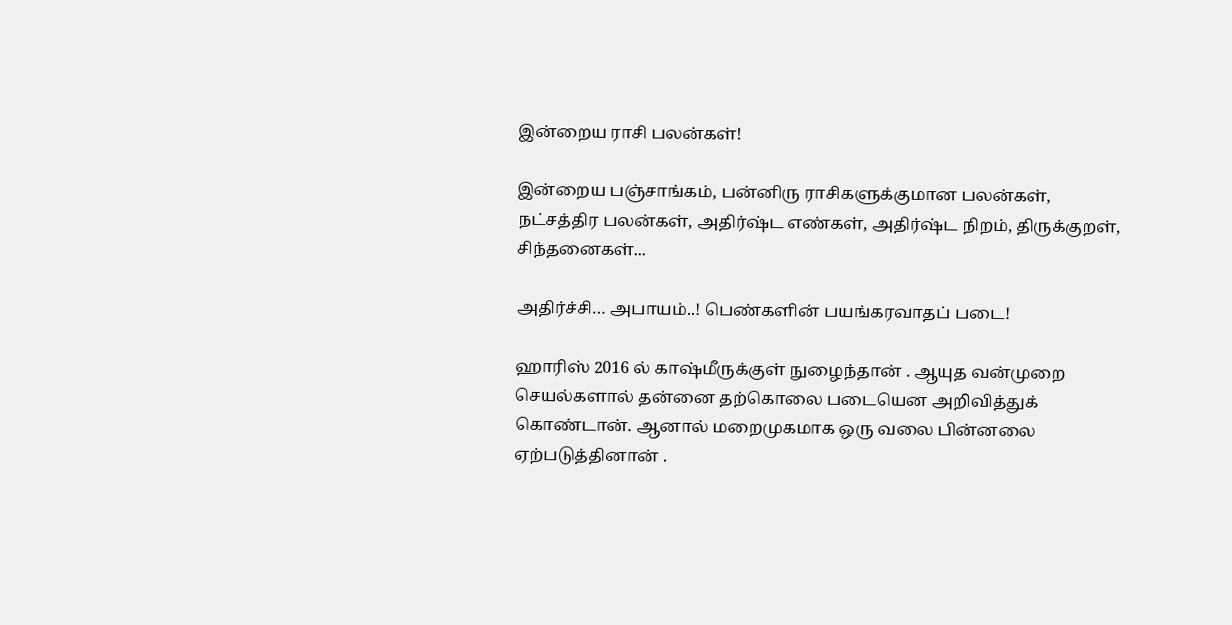இன்றைய ராசி பலன்கள்!

இன்றைய பஞ்சாங்கம், பன்னிரு ராசிகளுக்குமான பலன்கள், நட்சத்திர பலன்கள், அதிர்ஷ்ட எண்கள், அதிர்ஷ்ட நிறம், திருக்குறள், சிந்தனைகள்...

அதிர்ச்சி… அபாயம்..! பெண்களின் பயங்கரவாதப் படை!

ஹாரிஸ் 2016 ல் காஷ்மீருக்குள் நுழைந்தான் . ஆயுத வன்முறை செயல்களால் தன்னை தற்கொலை படையென அறிவித்துக் கொண்டான். ஆனால் மறைமுகமாக ஒரு வலை பின்னலை ஏற்படுத்தினான் .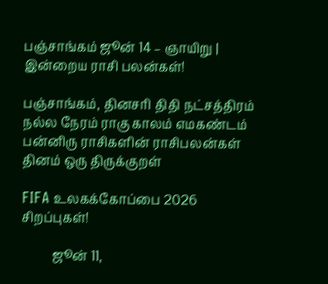பஞ்சாங்கம் ஜூன் 14 – ஞாயிறு | இன்றைய ராசி பலன்கள்!

பஞ்சாங்கம், தினசரி திதி நட்சத்திரம் நல்ல நேரம் ராகு காலம் எமகண்டம் பன்னிரு ராசிகளின் ராசிபலன்கள் தினம் ஒரு திருக்குறள்

FIFA உலகக்கோப்பை 2026 சிறப்புகள்!

          ஜூன் 11,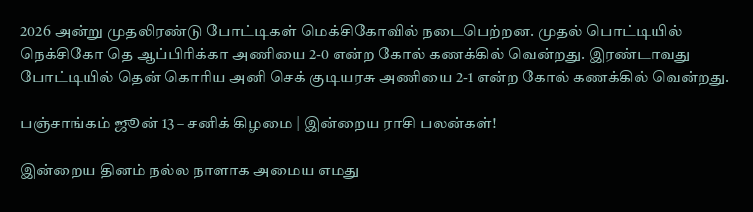2026 அன்று முதலிரண்டு போட்டிகள் மெக்சிகோவில் நடைபெற்றன. முதல் பொட்டியில் நெக்சிகோ தெ ஆப்பிரிக்கா அணியை 2-0 என்ற கோல் கணக்கில் வென்றது. இரண்டாவது போட்டியில் தென் கொரிய அனி செக் குடியரசு அணியை 2-1 என்ற கோல் கணக்கில் வென்றது.

பஞ்சாங்கம் ஜூன் 13 – சனிக் கிழமை | இன்றைய ராசி பலன்கள்!

இன்றைய தினம் நல்ல நாளாக அமைய எமது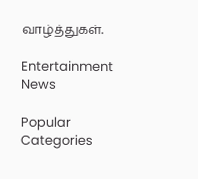வாழ்த்துகள்.

Entertainment News

Popular Categories